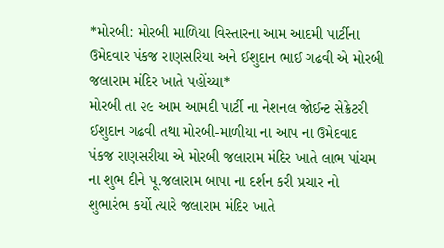*મોરબી: મોરબી માળિયા વિસ્તારના આમ આદમી પાર્ટીના ઉમેદવાર પંકજ રાણસરિયા અને ઈશુદાન ભાઈ ગઢવી એ મોરબી જલારામ મંદિર ખાતે પહોંચ્યા*
મોરબી તા ૨૯ આમ આમદી પાર્ટી ના નેશનલ જોઈન્ટ સેક્રેટરી ઈશુદાન ગઢવી તથા મોરબી-માળીયા ના આપ ના ઉમેદવાદ પંકજ રાણસરીયા એ મોરબી જલારામ મંદિર ખાતે લાભ પાંચમ ના શુભ દીને પૂ.જલારામ બાપા ના દર્શન કરી પ્રચાર નો શુભારંભ કર્યો ત્યારે જલારામ મંદિર ખાતે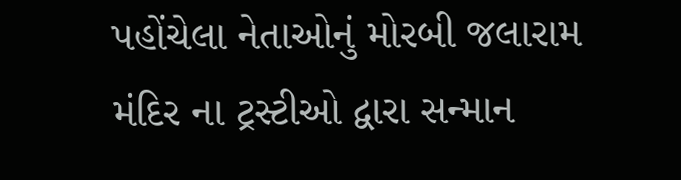પહોંચેલા નેતાઓનું મોરબી જલારામ મંદિર ના ટ્રસ્ટીઓ દ્વારા સન્માન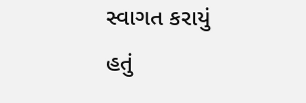સ્વાગત કરાયું હતું